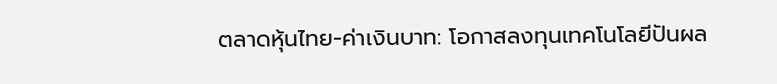ตลาดหุ้นไทย-ค่าเงินบาท: โอกาสลงทุนเทคโนโลยีปันผล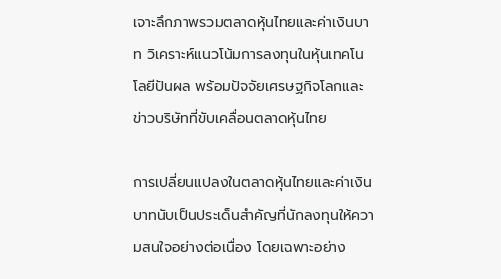เจาะลึกภาพรวมตลาดหุ้นไทยและค่าเงินบาท วิเคราะห์แนวโน้มการลงทุนในหุ้นเทคโนโลยีปันผล พร้อมปัจจัยเศรษฐกิจโลกและข่าวบริษัทที่ขับเคลื่อนตลาดหุ้นไทย

การเปลี่ยนแปลงในตลาดหุ้นไทยและค่าเงินบาทนับเป็นประเด็นสำคัญที่นักลงทุนให้ความสนใจอย่างต่อเนื่อง โดยเฉพาะอย่าง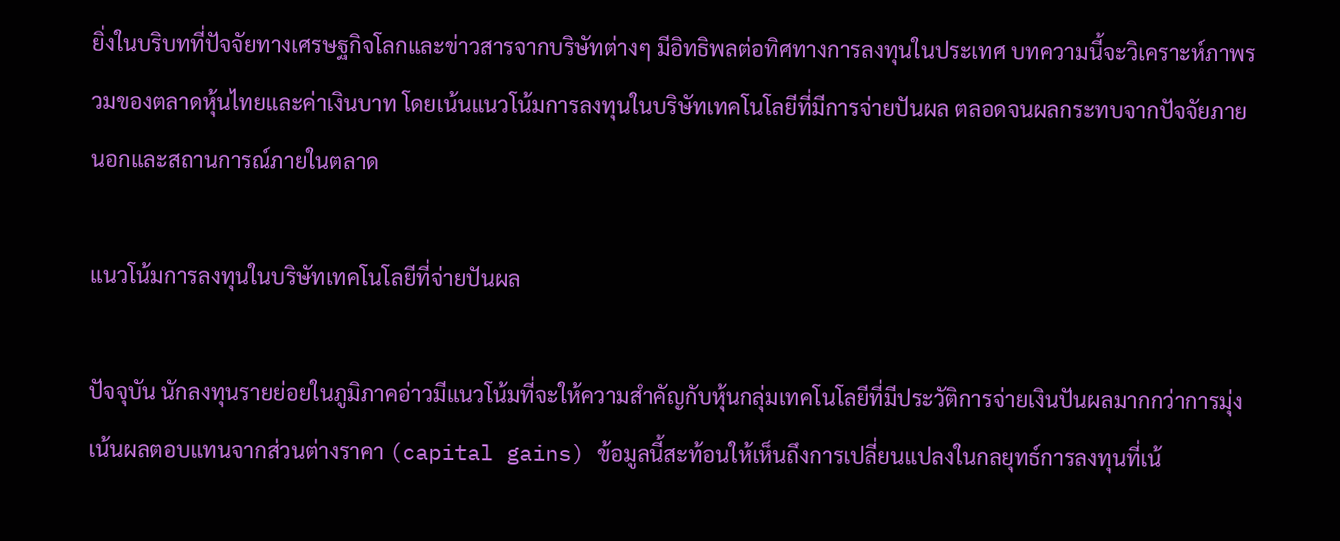ยิ่งในบริบทที่ปัจจัยทางเศรษฐกิจโลกและข่าวสารจากบริษัทต่างๆ มีอิทธิพลต่อทิศทางการลงทุนในประเทศ บทความนี้จะวิเคราะห์ภาพรวมของตลาดหุ้นไทยและค่าเงินบาท โดยเน้นแนวโน้มการลงทุนในบริษัทเทคโนโลยีที่มีการจ่ายปันผล ตลอดจนผลกระทบจากปัจจัยภายนอกและสถานการณ์ภายในตลาด

แนวโน้มการลงทุนในบริษัทเทคโนโลยีที่จ่ายปันผล

ปัจจุบัน นักลงทุนรายย่อยในภูมิภาคอ่าวมีแนวโน้มที่จะให้ความสำคัญกับหุ้นกลุ่มเทคโนโลยีที่มีประวัติการจ่ายเงินปันผลมากกว่าการมุ่งเน้นผลตอบแทนจากส่วนต่างราคา (capital gains) ข้อมูลนี้สะท้อนให้เห็นถึงการเปลี่ยนแปลงในกลยุทธ์การลงทุนที่เน้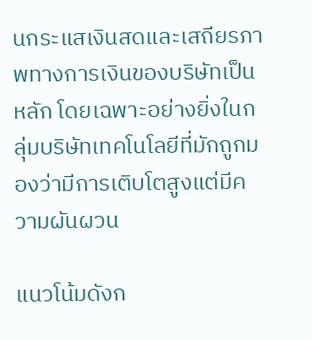นกระแสเงินสดและเสถียรภาพทางการเงินของบริษัทเป็นหลัก โดยเฉพาะอย่างยิ่งในกลุ่มบริษัทเทคโนโลยีที่มักถูกมองว่ามีการเติบโตสูงแต่มีความผันผวน

แนวโน้มดังก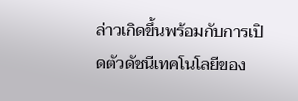ล่าวเกิดขึ้นพร้อมกับการเปิดตัวดัชนีเทคโนโลยีของ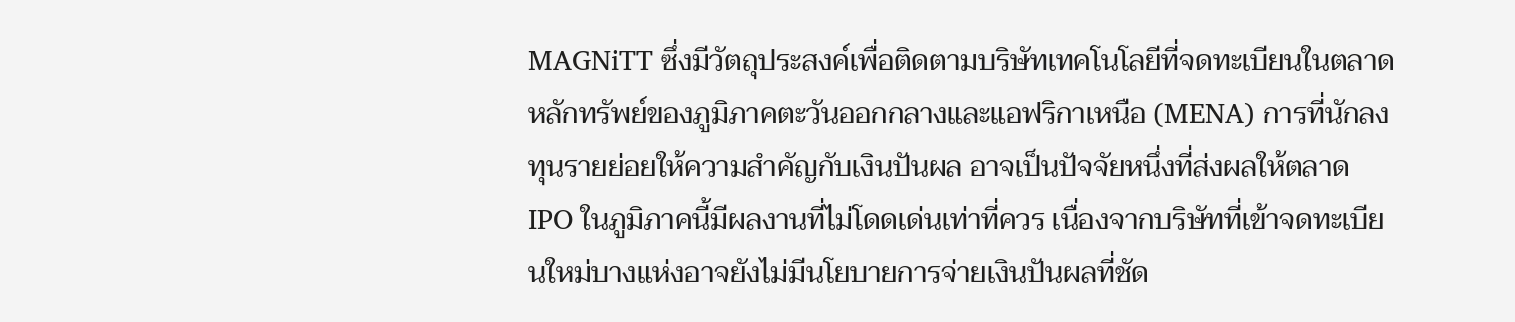MAGNiTT ซึ่งมีวัตถุประสงค์เพื่อติดตามบริษัทเทคโนโลยีที่จดทะเบียนในตลาดหลักทรัพย์ของภูมิภาคตะวันออกกลางและแอฟริกาเหนือ (MENA) การที่นักลงทุนรายย่อยให้ความสำคัญกับเงินปันผล อาจเป็นปัจจัยหนึ่งที่ส่งผลให้ตลาด IPO ในภูมิภาคนี้มีผลงานที่ไม่โดดเด่นเท่าที่ควร เนื่องจากบริษัทที่เข้าจดทะเบียนใหม่บางแห่งอาจยังไม่มีนโยบายการจ่ายเงินปันผลที่ชัด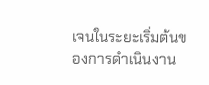เจนในระยะเริ่มต้นของการดำเนินงาน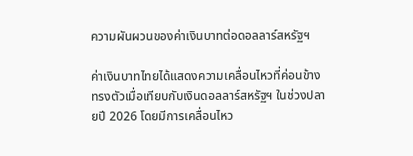ความผันผวนของค่าเงินบาทต่อดอลลาร์สหรัฐฯ

ค่าเงินบาทไทยได้แสดงความเคลื่อนไหวที่ค่อนข้างทรงตัวเมื่อเทียบกับเงินดอลลาร์สหรัฐฯ ในช่วงปลายปี 2026 โดยมีการเคลื่อนไหว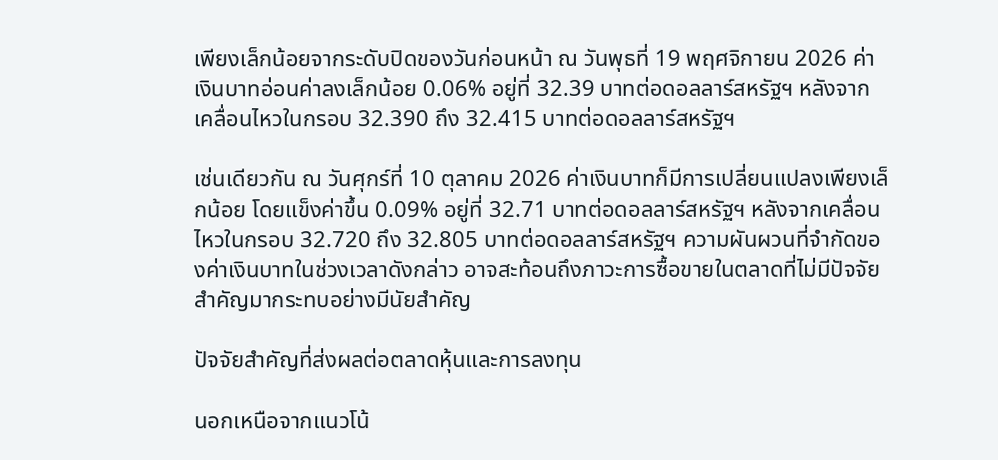เพียงเล็กน้อยจากระดับปิดของวันก่อนหน้า ณ วันพุธที่ 19 พฤศจิกายน 2026 ค่าเงินบาทอ่อนค่าลงเล็กน้อย 0.06% อยู่ที่ 32.39 บาทต่อดอลลาร์สหรัฐฯ หลังจากเคลื่อนไหวในกรอบ 32.390 ถึง 32.415 บาทต่อดอลลาร์สหรัฐฯ

เช่นเดียวกัน ณ วันศุกร์ที่ 10 ตุลาคม 2026 ค่าเงินบาทก็มีการเปลี่ยนแปลงเพียงเล็กน้อย โดยแข็งค่าขึ้น 0.09% อยู่ที่ 32.71 บาทต่อดอลลาร์สหรัฐฯ หลังจากเคลื่อนไหวในกรอบ 32.720 ถึง 32.805 บาทต่อดอลลาร์สหรัฐฯ ความผันผวนที่จำกัดของค่าเงินบาทในช่วงเวลาดังกล่าว อาจสะท้อนถึงภาวะการซื้อขายในตลาดที่ไม่มีปัจจัยสำคัญมากระทบอย่างมีนัยสำคัญ

ปัจจัยสำคัญที่ส่งผลต่อตลาดหุ้นและการลงทุน

นอกเหนือจากแนวโน้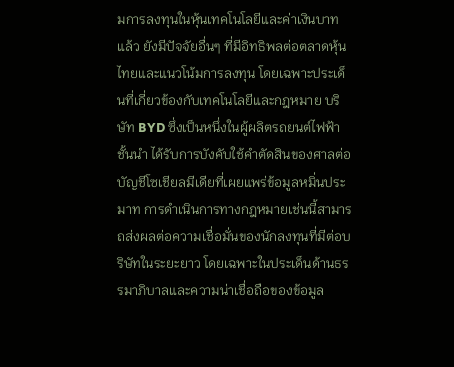มการลงทุนในหุ้นเทคโนโลยีและค่าเงินบาทแล้ว ยังมีปัจจัยอื่นๆ ที่มีอิทธิพลต่อตลาดหุ้นไทยและแนวโน้มการลงทุน โดยเฉพาะประเด็นที่เกี่ยวข้องกับเทคโนโลยีและกฎหมาย บริษัท BYD ซึ่งเป็นหนึ่งในผู้ผลิตรถยนต์ไฟฟ้าชั้นนำ ได้รับการบังคับใช้คำตัดสินของศาลต่อบัญชีโซเชียลมีเดียที่เผยแพร่ข้อมูลหมิ่นประมาท การดำเนินการทางกฎหมายเช่นนี้สามารถส่งผลต่อความเชื่อมั่นของนักลงทุนที่มีต่อบริษัทในระยะยาว โดยเฉพาะในประเด็นด้านธรรมาภิบาลและความน่าเชื่อถือของข้อมูล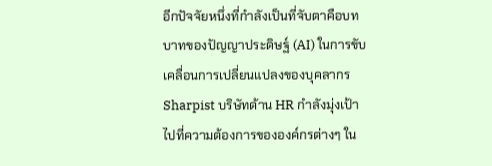อีกปัจจัยหนึ่งที่กำลังเป็นที่จับตาคือบทบาทของปัญญาประดิษฐ์ (AI) ในการขับเคลื่อนการเปลี่ยนแปลงของบุคลากร Sharpist บริษัทด้าน HR กำลังมุ่งเป้าไปที่ความต้องการขององค์กรต่างๆ ใน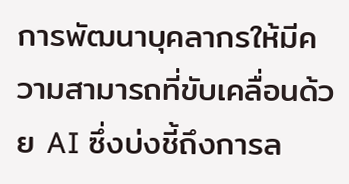การพัฒนาบุคลากรให้มีความสามารถที่ขับเคลื่อนด้วย AI ซึ่งบ่งชี้ถึงการล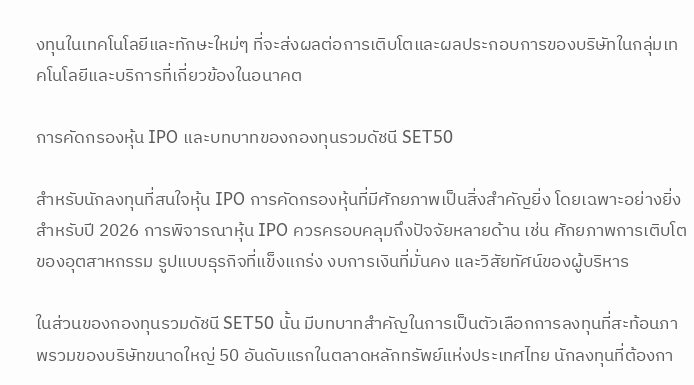งทุนในเทคโนโลยีและทักษะใหม่ๆ ที่จะส่งผลต่อการเติบโตและผลประกอบการของบริษัทในกลุ่มเทคโนโลยีและบริการที่เกี่ยวข้องในอนาคต

การคัดกรองหุ้น IPO และบทบาทของกองทุนรวมดัชนี SET50

สำหรับนักลงทุนที่สนใจหุ้น IPO การคัดกรองหุ้นที่มีศักยภาพเป็นสิ่งสำคัญยิ่ง โดยเฉพาะอย่างยิ่งสำหรับปี 2026 การพิจารณาหุ้น IPO ควรครอบคลุมถึงปัจจัยหลายด้าน เช่น ศักยภาพการเติบโตของอุตสาหกรรม รูปแบบธุรกิจที่แข็งแกร่ง งบการเงินที่มั่นคง และวิสัยทัศน์ของผู้บริหาร

ในส่วนของกองทุนรวมดัชนี SET50 นั้น มีบทบาทสำคัญในการเป็นตัวเลือกการลงทุนที่สะท้อนภาพรวมของบริษัทขนาดใหญ่ 50 อันดับแรกในตลาดหลักทรัพย์แห่งประเทศไทย นักลงทุนที่ต้องกา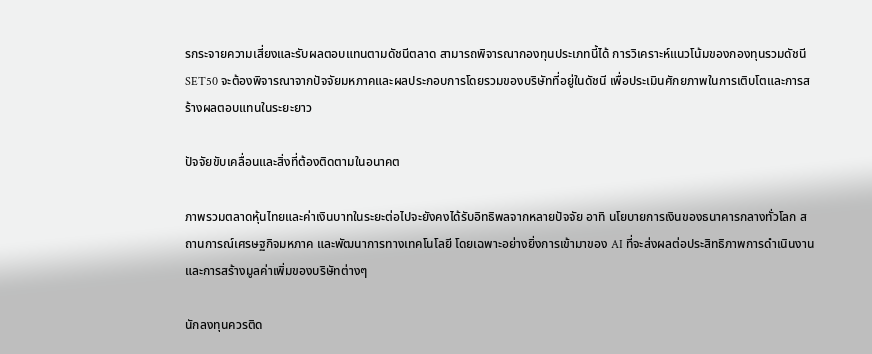รกระจายความเสี่ยงและรับผลตอบแทนตามดัชนีตลาด สามารถพิจารณากองทุนประเภทนี้ได้ การวิเคราะห์แนวโน้มของกองทุนรวมดัชนี SET50 จะต้องพิจารณาจากปัจจัยมหภาคและผลประกอบการโดยรวมของบริษัทที่อยู่ในดัชนี เพื่อประเมินศักยภาพในการเติบโตและการสร้างผลตอบแทนในระยะยาว

ปัจจัยขับเคลื่อนและสิ่งที่ต้องติดตามในอนาคต

ภาพรวมตลาดหุ้นไทยและค่าเงินบาทในระยะต่อไปจะยังคงได้รับอิทธิพลจากหลายปัจจัย อาทิ นโยบายการเงินของธนาคารกลางทั่วโลก สถานการณ์เศรษฐกิจมหภาค และพัฒนาการทางเทคโนโลยี โดยเฉพาะอย่างยิ่งการเข้ามาของ AI ที่จะส่งผลต่อประสิทธิภาพการดำเนินงานและการสร้างมูลค่าเพิ่มของบริษัทต่างๆ

นักลงทุนควรติด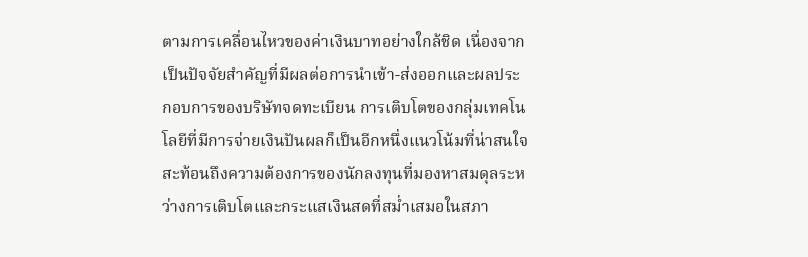ตามการเคลื่อนไหวของค่าเงินบาทอย่างใกล้ชิด เนื่องจากเป็นปัจจัยสำคัญที่มีผลต่อการนำเข้า-ส่งออกและผลประกอบการของบริษัทจดทะเบียน การเติบโตของกลุ่มเทคโนโลยีที่มีการจ่ายเงินปันผลก็เป็นอีกหนึ่งแนวโน้มที่น่าสนใจ สะท้อนถึงความต้องการของนักลงทุนที่มองหาสมดุลระหว่างการเติบโตและกระแสเงินสดที่สม่ำเสมอในสภา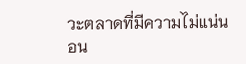วะตลาดที่มีความไม่แน่นอน